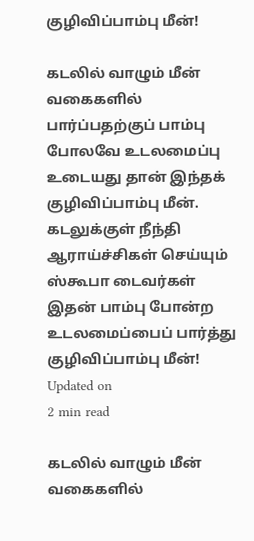குழிவிப்பாம்பு மீன்!

கடலில் வாழும் மீன் வகைகளில் பார்ப்பதற்குப் பாம்பு போலவே உடலமைப்பு உடையது தான் இந்தக் குழிவிப்பாம்பு மீன். கடலுக்குள் நீந்தி ஆராய்ச்சிகள் செய்யும் ஸ்கூபா டைவர்கள் இதன் பாம்பு போன்ற உடலமைப்பைப் பார்த்து
குழிவிப்பாம்பு மீன்!
Updated on
2 min read

கடலில் வாழும் மீன் வகைகளில்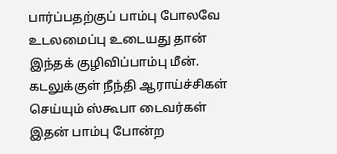பார்ப்பதற்குப் பாம்பு போலவே உடலமைப்பு உடையது தான் இந்தக் குழிவிப்பாம்பு மீன். கடலுக்குள் நீந்தி ஆராய்ச்சிகள் செய்யும் ஸ்கூபா டைவர்கள் இதன் பாம்பு போன்ற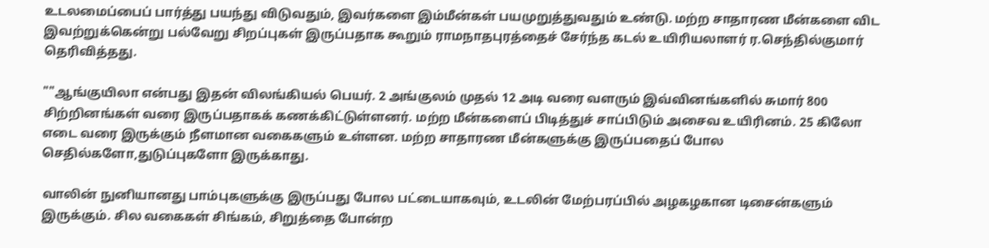உடலமைப்பைப் பார்த்து பயந்து விடுவதும், இவர்களை இம்மீன்கள் பயமுறுத்துவதும் உண்டு. மற்ற சாதாரண மீன்களை விட இவற்றுக்கென்று பல்வேறு சிறப்புகள் இருப்பதாக கூறும் ராமநாதபுரத்தைச் சேர்ந்த கடல் உயிரியலாளர் ர.செந்தில்குமார் தெரிவித்தது.

""ஆங்குயிலா என்பது இதன் விலங்கியல் பெயர். 2 அங்குலம் முதல் 12 அடி வரை வளரும் இவ்வினங்களில் சுமார் 800 சிற்றினங்கள் வரை இருப்பதாகக் கணக்கிட்டுள்ளனர். மற்ற மீன்களைப் பிடித்துச் சாப்பிடும் அசைவ உயிரினம். 25 கிலோ எடை வரை இருக்கும் நீளமான வகைகளும் உள்ளன. மற்ற சாதாரண மீன்களுக்கு இருப்பதைப் போல செதில்களோ,துடுப்புகளோ இருக்காது.

வாலின் நுனியானது பாம்புகளுக்கு இருப்பது போல பட்டையாகவும், உடலின் மேற்பரப்பில் அழகழகான டிசைன்களும் இருக்கும். சில வகைகள் சிங்கம், சிறுத்தை போன்ற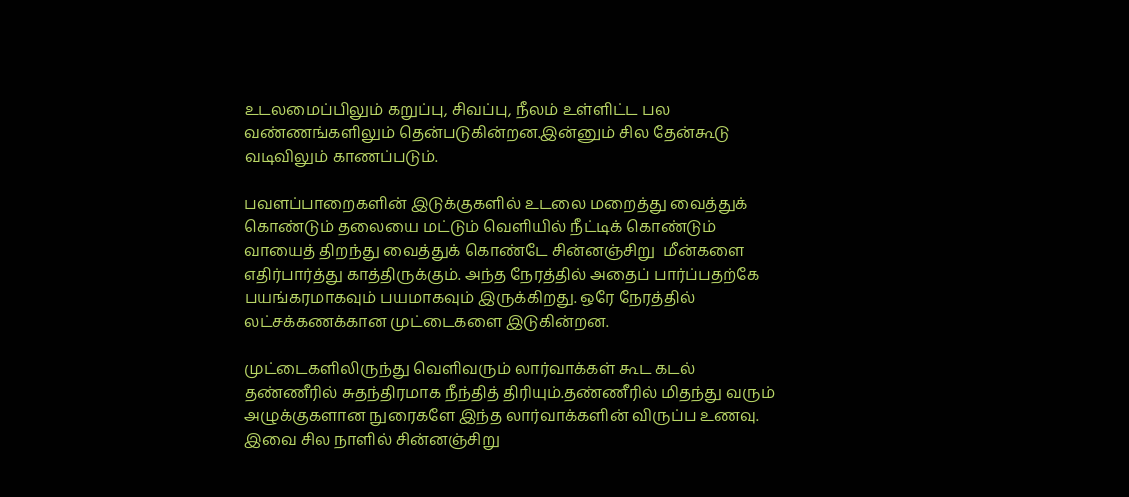உடலமைப்பிலும் கறுப்பு, சிவப்பு, நீலம் உள்ளிட்ட பல வண்ணங்களிலும் தென்படுகின்றன.இன்னும் சில தேன்கூடு வடிவிலும் காணப்படும்.

பவளப்பாறைகளின் இடுக்குகளில் உடலை மறைத்து வைத்துக் கொண்டும் தலையை மட்டும் வெளியில் நீட்டிக் கொண்டும் வாயைத் திறந்து வைத்துக் கொண்டே சின்னஞ்சிறு  மீன்களை எதிர்பார்த்து காத்திருக்கும். அந்த நேரத்தில் அதைப் பார்ப்பதற்கே பயங்கரமாகவும் பயமாகவும் இருக்கிறது. ஒரே நேரத்தில் லட்சக்கணக்கான முட்டைகளை இடுகின்றன.

முட்டைகளிலிருந்து வெளிவரும் லார்வாக்கள் கூட கடல் தண்ணீரில் சுதந்திரமாக நீந்தித் திரியும்.தண்ணீரில் மிதந்து வரும் அழுக்குகளான நுரைகளே இந்த லார்வாக்களின் விருப்ப உணவு. இவை சில நாளில் சின்னஞ்சிறு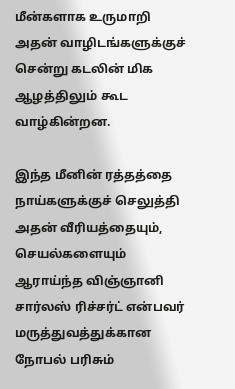மீன்களாக உருமாறி அதன் வாழிடங்களுக்குச் சென்று கடலின் மிக ஆழத்திலும் கூட வாழ்கின்றன.

இந்த மீனின் ரத்தத்தை நாய்களுக்குச் செலுத்தி அதன் வீரியத்தையும், செயல்களையும் ஆராய்ந்த விஞ்ஞானி சார்லஸ் ரிச்சர்ட் என்பவர் மருத்துவத்துக்கான நோபல் பரிசும்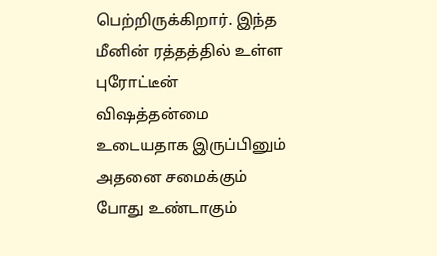பெற்றிருக்கிறார். இந்த மீனின் ரத்தத்தில் உள்ள புரோட்டீன் விஷத்தன்மை உடையதாக இருப்பினும் அதனை சமைக்கும் போது உண்டாகும்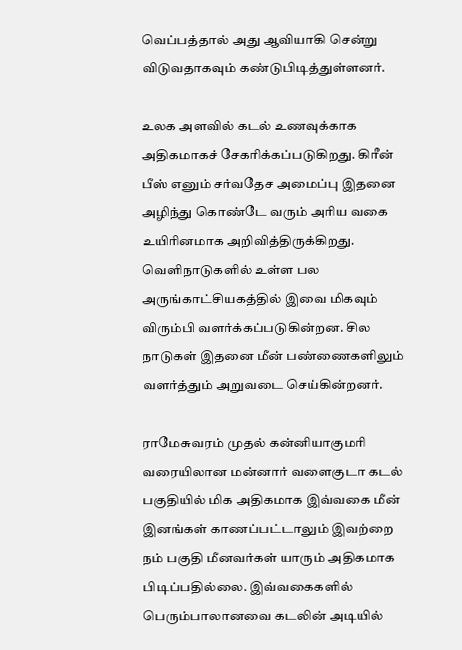வெப்பத்தால் அது ஆவியாகி சென்று விடுவதாகவும் கண்டுபிடித்துள்ளனர்.

உலக அளவில் கடல் உணவுக்காக அதிகமாகச் சேகரிக்கப்படுகிறது. கிரீன் பீஸ் எனும் சர்வதேச அமைப்பு இதனை அழிந்து கொண்டே வரும் அரிய வகை உயிரினமாக அறிவித்திருக்கிறது. வெளிநாடுகளில் உள்ள பல அருங்காட்சியகத்தில் இவை மிகவும் விரும்பி வளர்க்கப்படுகின்றன. சில நாடுகள் இதனை மீன் பண்ணைகளிலும் வளர்த்தும் அறுவடை செய்கின்றனர்.

ராமேசுவரம் முதல் கன்னியாகுமரி வரையிலான மன்னார் வளைகுடா கடல் பகுதியில் மிக அதிகமாக இவ்வகை மீன் இனங்கள் காணப்பட்டாலும் இவற்றை நம் பகுதி மீனவர்கள் யாரும் அதிகமாக பிடிப்பதில்லை. இவ்வகைகளில் பெரும்பாலானவை கடலின் அடியில்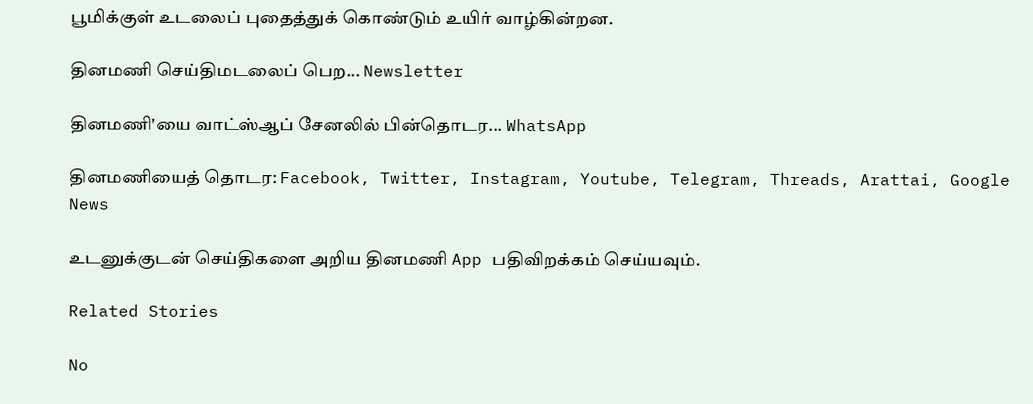பூமிக்குள் உடலைப் புதைத்துக் கொண்டும் உயிர் வாழ்கின்றன.

தினமணி செய்திமடலைப் பெற... Newsletter

தினமணி'யை வாட்ஸ்ஆப் சேனலில் பின்தொடர... WhatsApp

தினமணியைத் தொடர: Facebook, Twitter, Instagram, Youtube, Telegram, Threads, Arattai, Google News

உடனுக்குடன் செய்திகளை அறிய தினமணி App பதிவிறக்கம் செய்யவும்.

Related Stories

No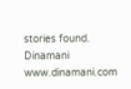stories found.
Dinamani
www.dinamani.com